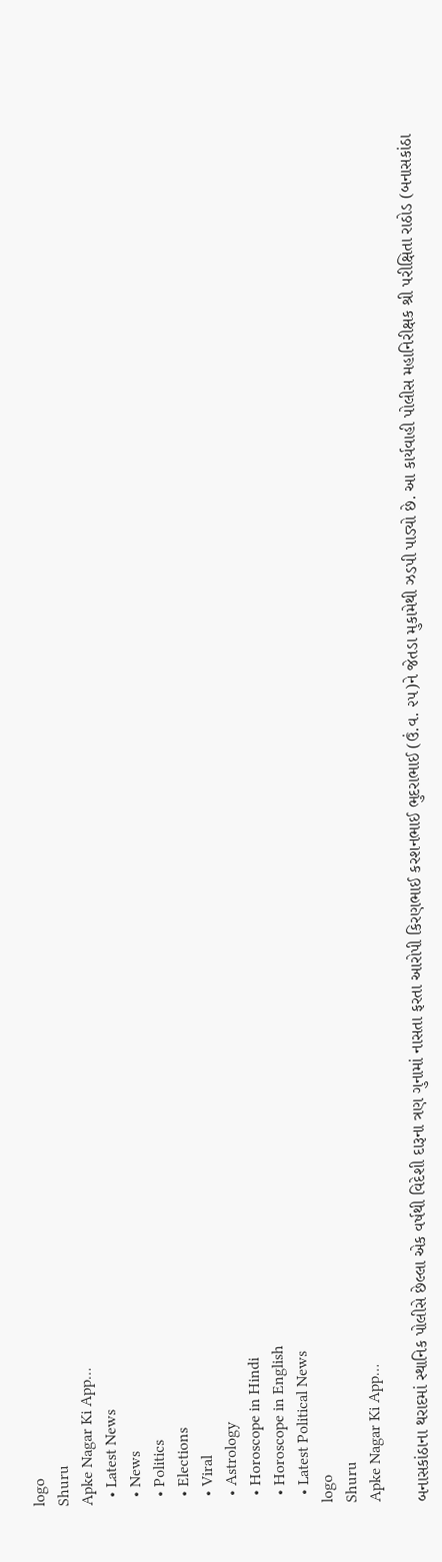logo
Shuru
Apke Nagar Ki App…
  • Latest News
  • News
  • Politics
  • Elections
  • Viral
  • Astrology
  • Horoscope in Hindi
  • Horoscope in English
  • Latest Political News
logo
Shuru
Apke Nagar Ki App…

બનાસકાંઠાના થરાદમાં સ્થાનિક પોલીસે છેલ્લા એક વર્ષથી વિદેશી દારૂના ત્રણ ગુનામાં નાસતા ફરતા આરોપી કિરણભાઈ કરશનભાઈ ભુદરાભાઈ (ઉં.વ. ૨૫)ને જેતડા મુકામેથી ઝડપી પાડ્યો છે. આ કાર્યવાહી પોલીસ મહાનિરીક્ષક શ્રી પરીક્ષિતા રાઠોડ (બનાસકાંઠા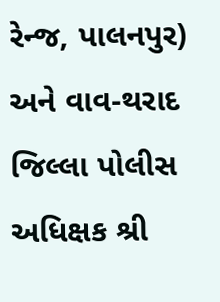રેન્જ, પાલનપુર) અને વાવ-થરાદ જિલ્લા પોલીસ અધિક્ષક શ્રી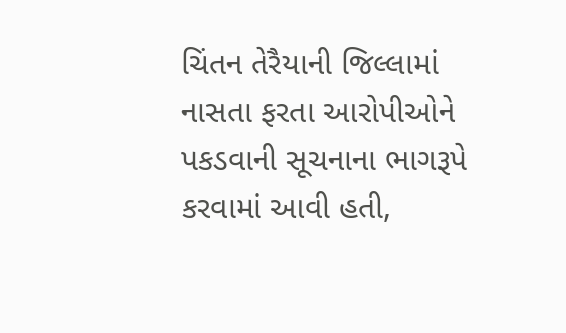ચિંતન તેરૈયાની જિલ્લામાં નાસતા ફરતા આરોપીઓને પકડવાની સૂચનાના ભાગરૂપે કરવામાં આવી હતી,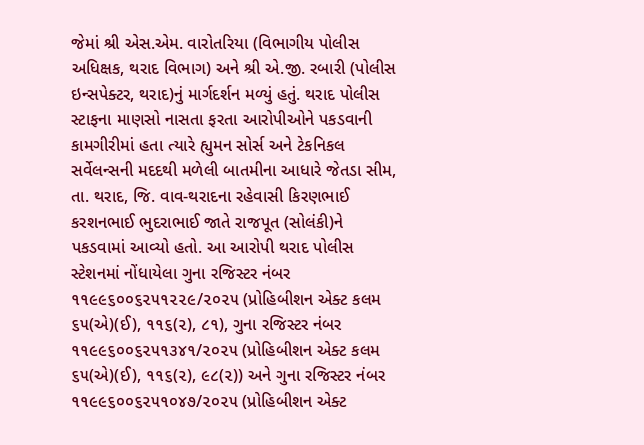જેમાં શ્રી એસ.એમ. વારોતરિયા (વિભાગીય પોલીસ અધિક્ષક, થરાદ વિભાગ) અને શ્રી એ.જી. રબારી (પોલીસ ઇન્સપેક્ટર, થરાદ)નું માર્ગદર્શન મળ્યું હતું. થરાદ પોલીસ સ્ટાફના માણસો નાસતા ફરતા આરોપીઓને પકડવાની કામગીરીમાં હતા ત્યારે હ્યુમન સોર્સ અને ટેકનિકલ સર્વેલન્સની મદદથી મળેલી બાતમીના આધારે જેતડા સીમ, તા. થરાદ, જિ. વાવ-થરાદના રહેવાસી કિરણભાઈ કરશનભાઈ ભુદરાભાઈ જાતે રાજપૂત (સોલંકી)ને પકડવામાં આવ્યો હતો. આ આરોપી થરાદ પોલીસ સ્ટેશનમાં નોંધાયેલા ગુના રજિસ્ટર નંબર ૧૧૯૯૬૦૦૬૨૫૧૨૨૯/૨૦૨૫ (પ્રોહિબીશન એક્ટ કલમ ૬૫(એ)(ઈ), ૧૧૬(૨), ૮૧), ગુના રજિસ્ટર નંબર ૧૧૯૯૬૦૦૬૨૫૧૩૪૧/૨૦૨૫ (પ્રોહિબીશન એક્ટ કલમ ૬૫(એ)(ઈ), ૧૧૬(૨), ૯૮(૨)) અને ગુના રજિસ્ટર નંબર ૧૧૯૯૬૦૦૬૨૫૧૦૪૭/૨૦૨૫ (પ્રોહિબીશન એક્ટ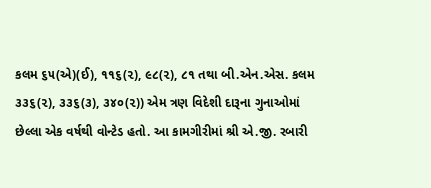કલમ ૬૫(એ)(ઈ), ૧૧૬(૨), ૯૮(૨), ૮૧ તથા બી.એન.એસ. કલમ ૩૩૬(૨), ૩૩૬(૩), ૩૪૦(૨)) એમ ત્રણ વિદેશી દારૂના ગુનાઓમાં છેલ્લા એક વર્ષથી વોન્ટેડ હતો. આ કામગીરીમાં શ્રી એ.જી. રબારી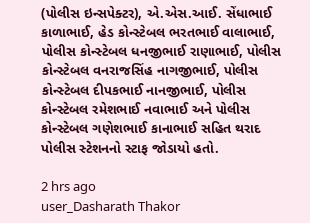(પોલીસ ઇન્સપેક્ટર), એ.એસ.આઈ. સેંધાભાઈ કાળાભાઈ, હેડ કોન્સ્ટેબલ ભરતભાઈ વાલાભાઈ, પોલીસ કોન્સ્ટેબલ ધનજીભાઈ રાણાભાઈ, પોલીસ કોન્સ્ટેબલ વનરાજસિંહ નાગજીભાઈ, પોલીસ કોન્સ્ટેબલ દીપકભાઈ નાનજીભાઈ, પોલીસ કોન્સ્ટેબલ રમેશભાઈ નવાભાઈ અને પોલીસ કોન્સ્ટેબલ ગણેશભાઈ કાનાભાઈ સહિત થરાદ પોલીસ સ્ટેશનનો સ્ટાફ જોડાયો હતો.

2 hrs ago
user_Dasharath Thakor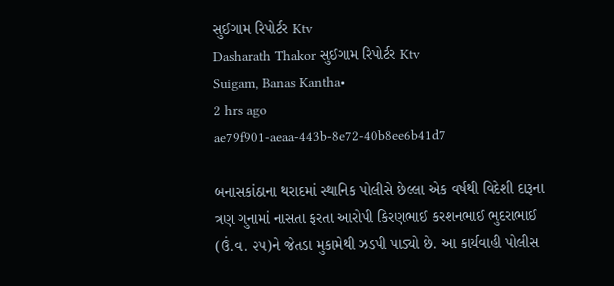સુઈગામ રિપોર્ટર Ktv
Dasharath Thakor સુઈગામ રિપોર્ટર Ktv
Suigam, Banas Kantha•
2 hrs ago
ae79f901-aeaa-443b-8e72-40b8ee6b41d7

બનાસકાંઠાના થરાદમાં સ્થાનિક પોલીસે છેલ્લા એક વર્ષથી વિદેશી દારૂના ત્રણ ગુનામાં નાસતા ફરતા આરોપી કિરણભાઈ કરશનભાઈ ભુદરાભાઈ (ઉં.વ. ૨૫)ને જેતડા મુકામેથી ઝડપી પાડ્યો છે. આ કાર્યવાહી પોલીસ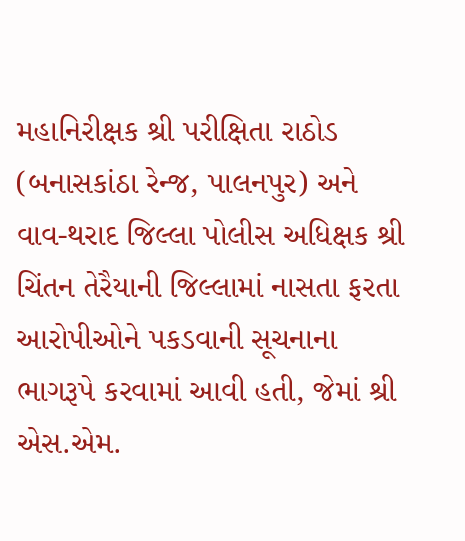મહાનિરીક્ષક શ્રી પરીક્ષિતા રાઠોડ (બનાસકાંઠા રેન્જ, પાલનપુર) અને વાવ-થરાદ જિલ્લા પોલીસ અધિક્ષક શ્રી ચિંતન તેરૈયાની જિલ્લામાં નાસતા ફરતા આરોપીઓને પકડવાની સૂચનાના ભાગરૂપે કરવામાં આવી હતી, જેમાં શ્રી એસ.એમ.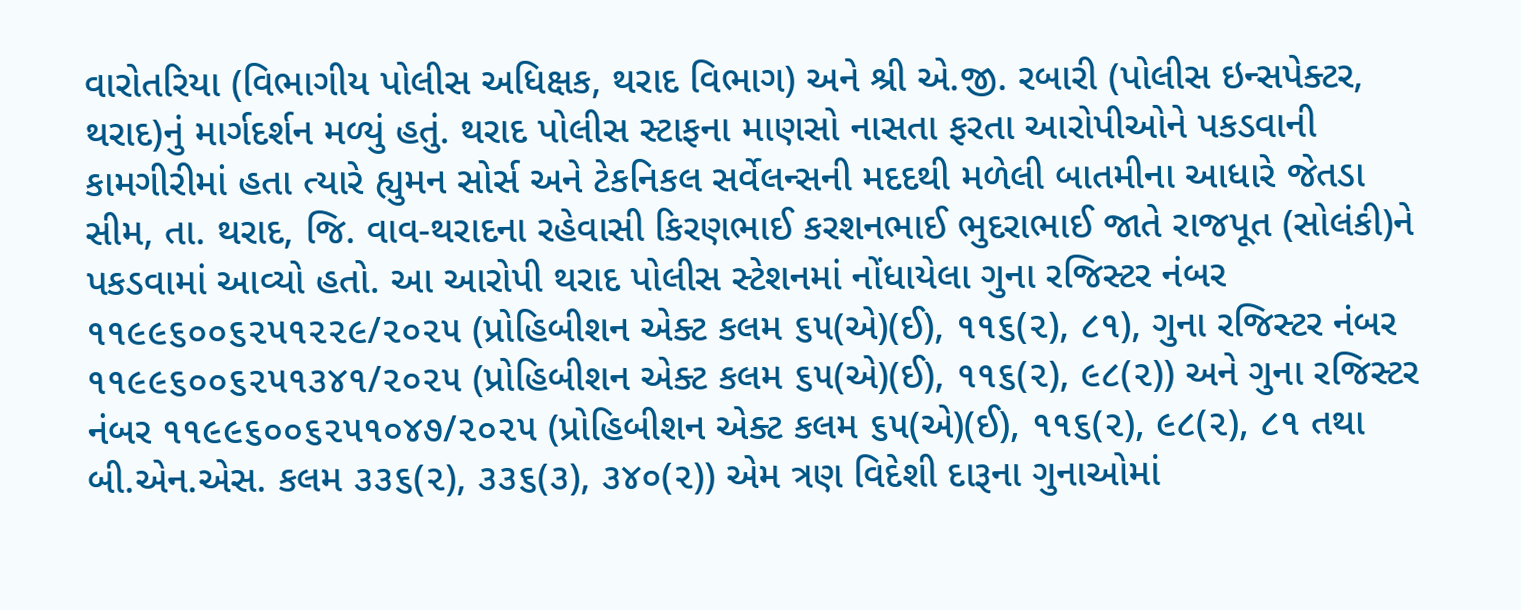વારોતરિયા (વિભાગીય પોલીસ અધિક્ષક, થરાદ વિભાગ) અને શ્રી એ.જી. રબારી (પોલીસ ઇન્સપેક્ટર, થરાદ)નું માર્ગદર્શન મળ્યું હતું. થરાદ પોલીસ સ્ટાફના માણસો નાસતા ફરતા આરોપીઓને પકડવાની કામગીરીમાં હતા ત્યારે હ્યુમન સોર્સ અને ટેકનિકલ સર્વેલન્સની મદદથી મળેલી બાતમીના આધારે જેતડા સીમ, તા. થરાદ, જિ. વાવ-થરાદના રહેવાસી કિરણભાઈ કરશનભાઈ ભુદરાભાઈ જાતે રાજપૂત (સોલંકી)ને પકડવામાં આવ્યો હતો. આ આરોપી થરાદ પોલીસ સ્ટેશનમાં નોંધાયેલા ગુના રજિસ્ટર નંબર ૧૧૯૯૬૦૦૬૨૫૧૨૨૯/૨૦૨૫ (પ્રોહિબીશન એક્ટ કલમ ૬૫(એ)(ઈ), ૧૧૬(૨), ૮૧), ગુના રજિસ્ટર નંબર ૧૧૯૯૬૦૦૬૨૫૧૩૪૧/૨૦૨૫ (પ્રોહિબીશન એક્ટ કલમ ૬૫(એ)(ઈ), ૧૧૬(૨), ૯૮(૨)) અને ગુના રજિસ્ટર નંબર ૧૧૯૯૬૦૦૬૨૫૧૦૪૭/૨૦૨૫ (પ્રોહિબીશન એક્ટ કલમ ૬૫(એ)(ઈ), ૧૧૬(૨), ૯૮(૨), ૮૧ તથા બી.એન.એસ. કલમ ૩૩૬(૨), ૩૩૬(૩), ૩૪૦(૨)) એમ ત્રણ વિદેશી દારૂના ગુનાઓમાં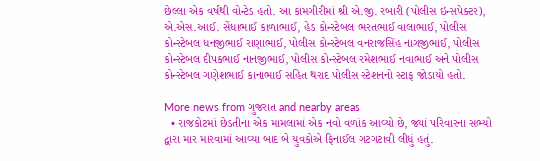છેલ્લા એક વર્ષથી વોન્ટેડ હતો. આ કામગીરીમાં શ્રી એ.જી. રબારી (પોલીસ ઇન્સપેક્ટર), એ.એસ.આઈ. સેંધાભાઈ કાળાભાઈ, હેડ કોન્સ્ટેબલ ભરતભાઈ વાલાભાઈ, પોલીસ કોન્સ્ટેબલ ધનજીભાઈ રાણાભાઈ, પોલીસ કોન્સ્ટેબલ વનરાજસિંહ નાગજીભાઈ, પોલીસ કોન્સ્ટેબલ દીપકભાઈ નાનજીભાઈ, પોલીસ કોન્સ્ટેબલ રમેશભાઈ નવાભાઈ અને પોલીસ કોન્સ્ટેબલ ગણેશભાઈ કાનાભાઈ સહિત થરાદ પોલીસ સ્ટેશનનો સ્ટાફ જોડાયો હતો.

More news from ગુજરાત and nearby areas
  • રાજકોટમાં છેડતીના એક મામલામાં એક નવો વળાંક આવ્યો છે, જ્યાં પરિવારના સભ્યો દ્વારા માર મારવામાં આવ્યા બાદ બે યુવકોએ ફિનાઈલ ગટગટાવી લીધું હતું.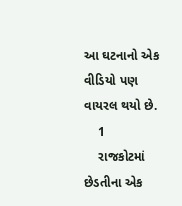આ ઘટનાનો એક વીડિયો પણ વાયરલ થયો છે.
    1
    રાજકોટમાં છેડતીના એક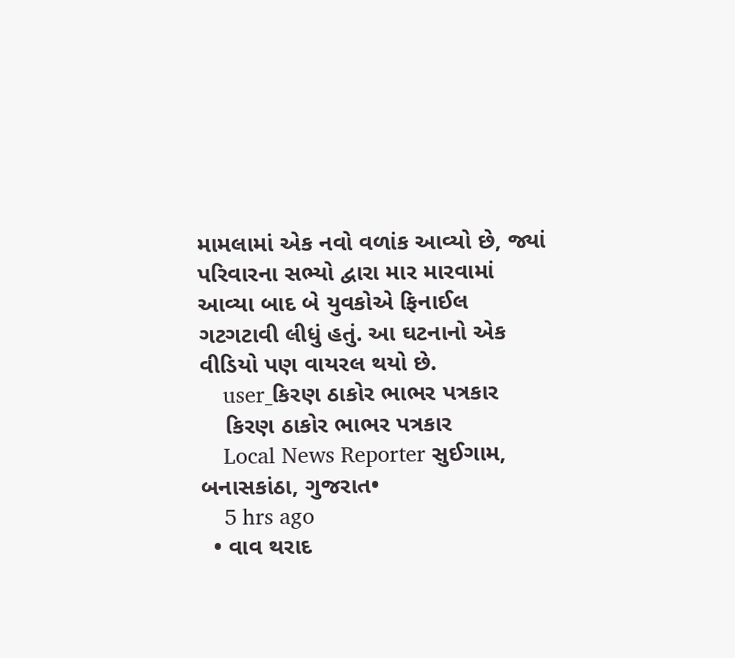મામલામાં એક નવો વળાંક આવ્યો છે, જ્યાં પરિવારના સભ્યો દ્વારા માર મારવામાં આવ્યા બાદ બે યુવકોએ ફિનાઈલ ગટગટાવી લીધું હતું. આ ઘટનાનો એક વીડિયો પણ વાયરલ થયો છે.
    user_કિરણ ઠાકોર ભાભર પત્રકાર
    કિરણ ઠાકોર ભાભર પત્રકાર
    Local News Reporter સુઈગામ, બનાસકાંઠા, ગુજરાત•
    5 hrs ago
  • વાવ થરાદ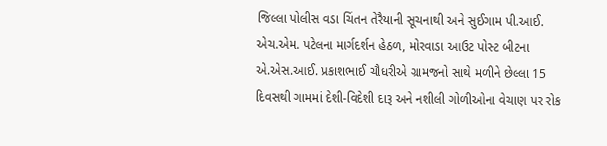જિલ્લા પોલીસ વડા ચિંતન તેરૈયાની સૂચનાથી અને સુઈગામ પી.આઈ. એચ.એમ. પટેલના માર્ગદર્શન હેઠળ, મોરવાડા આઉટ પોસ્ટ બીટના એ.એસ.આઈ. પ્રકાશભાઈ ચૌધરીએ ગ્રામજનો સાથે મળીને છેલ્લા 15 દિવસથી ગામમાં દેશી-વિદેશી દારૂ અને નશીલી ગોળીઓના વેચાણ પર રોક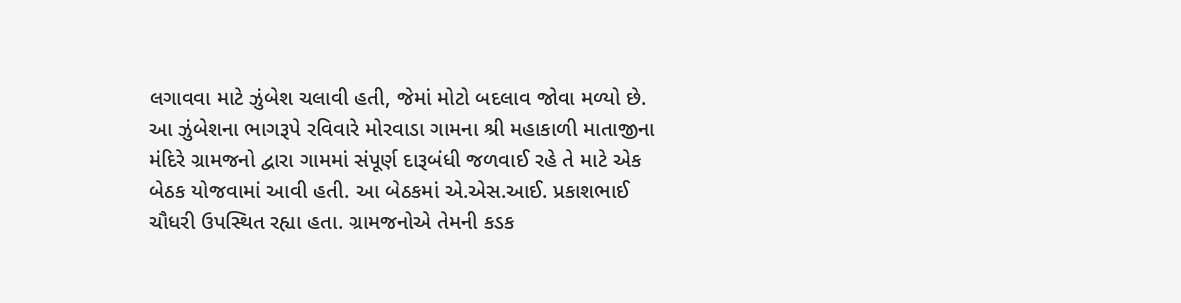લગાવવા માટે ઝુંબેશ ચલાવી હતી, જેમાં મોટો બદલાવ જોવા મળ્યો છે. આ ઝુંબેશના ભાગરૂપે રવિવારે મોરવાડા ગામના શ્રી મહાકાળી માતાજીના મંદિરે ગ્રામજનો દ્વારા ગામમાં સંપૂર્ણ દારૂબંધી જળવાઈ રહે તે માટે એક બેઠક યોજવામાં આવી હતી. આ બેઠકમાં એ.એસ.આઈ. પ્રકાશભાઈ ચૌધરી ઉપસ્થિત રહ્યા હતા. ગ્રામજનોએ તેમની કડક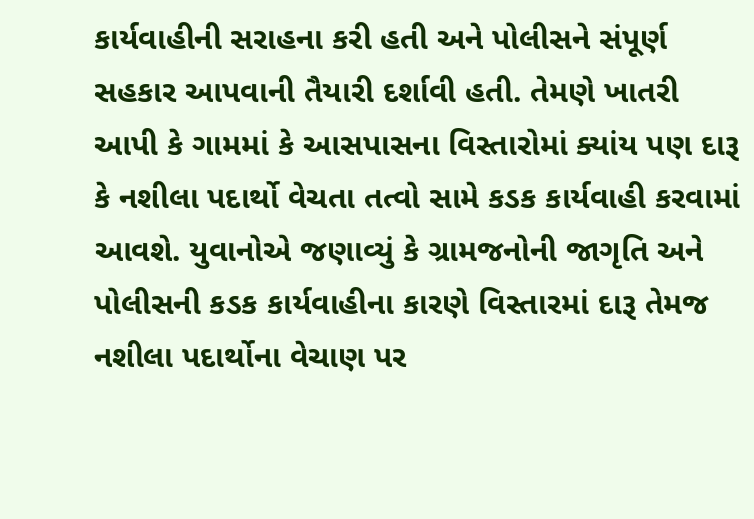કાર્યવાહીની સરાહના કરી હતી અને પોલીસને સંપૂર્ણ સહકાર આપવાની તૈયારી દર્શાવી હતી. તેમણે ખાતરી આપી કે ગામમાં કે આસપાસના વિસ્તારોમાં ક્યાંય પણ દારૂ કે નશીલા પદાર્થો વેચતા તત્વો સામે કડક કાર્યવાહી કરવામાં આવશે. યુવાનોએ જણાવ્યું કે ગ્રામજનોની જાગૃતિ અને પોલીસની કડક કાર્યવાહીના કારણે વિસ્તારમાં દારૂ તેમજ નશીલા પદાર્થોના વેચાણ પર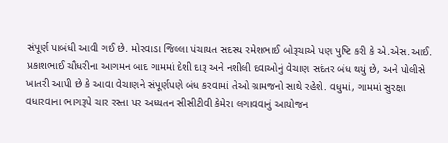સંપૂર્ણ પાબંધી આવી ગઈ છે. મોરવાડા જિલ્લા પંચાયત સદસ્ય રમેશભાઈ બોરૂચાએ પણ પુષ્ટિ કરી કે એ.એસ.આઈ. પ્રકાશભાઈ ચૌધરીના આગમન બાદ ગામમાં દેશી દારૂ અને નશીલી દવાઓનું વેચાણ સદંતર બંધ થયું છે, અને પોલીસે ખાતરી આપી છે કે આવા વેચાણને સંપૂર્ણપણે બંધ કરવામાં તેઓ ગ્રામજનો સાથે રહેશે. વધુમાં, ગામમાં સુરક્ષા વધારવાના ભાગરૂપે ચાર રસ્તા પર અધ્યતન સીસીટીવી કેમેરા લગાવવાનું આયોજન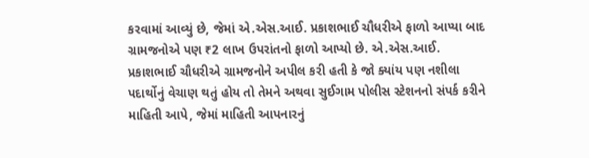કરવામાં આવ્યું છે, જેમાં એ.એસ.આઈ. પ્રકાશભાઈ ચૌધરીએ ફાળો આપ્યા બાદ ગ્રામજનોએ પણ ₹2 લાખ ઉપરાંતનો ફાળો આપ્યો છે. એ.એસ.આઈ. પ્રકાશભાઈ ચૌધરીએ ગ્રામજનોને અપીલ કરી હતી કે જો ક્યાંય પણ નશીલા પદાર્થોનું વેચાણ થતું હોય તો તેમને અથવા સુઈગામ પોલીસ સ્ટેશનનો સંપર્ક કરીને માહિતી આપે, જેમાં માહિતી આપનારનું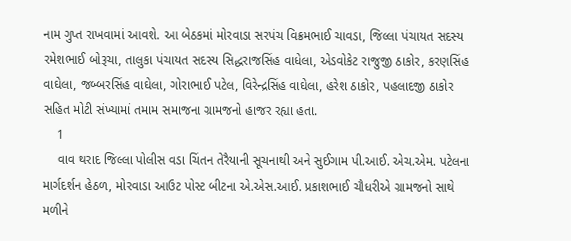નામ ગુપ્ત રાખવામાં આવશે. આ બેઠકમાં મોરવાડા સરપંચ વિક્રમભાઈ ચાવડા, જિલ્લા પંચાયત સદસ્ય રમેશભાઈ બોરૂચા, તાલુકા પંચાયત સદસ્ય સિદ્ધરાજસિંહ વાધેલા, એડવોકેટ રાજુજી ઠાકોર, કરણસિંહ વાઘેલા, જબ્બરસિંહ વાઘેલા, ગોરાભાઈ પટેલ, વિરેન્દ્રસિંહ વાઘેલા, હરેશ ઠાકોર, પહલાદજી ઠાકોર સહિત મોટી સંખ્યામાં તમામ સમાજના ગ્રામજનો હાજર રહ્યા હતા.
    1
    વાવ થરાદ જિલ્લા પોલીસ વડા ચિંતન તેરૈયાની સૂચનાથી અને સુઈગામ પી.આઈ. એચ.એમ. પટેલના માર્ગદર્શન હેઠળ, મોરવાડા આઉટ પોસ્ટ બીટના એ.એસ.આઈ. પ્રકાશભાઈ ચૌધરીએ ગ્રામજનો સાથે મળીને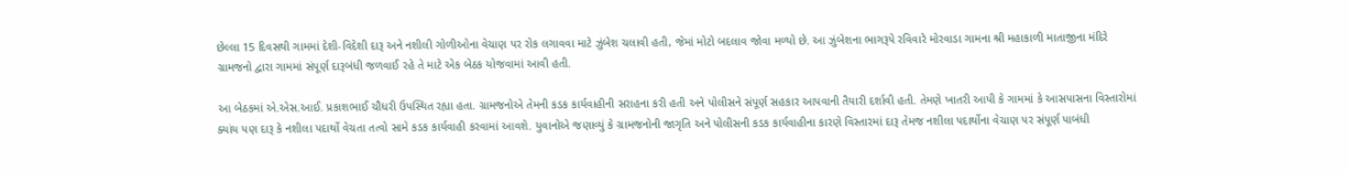છેલ્લા 15 દિવસથી ગામમાં દેશી-વિદેશી દારૂ અને નશીલી ગોળીઓના વેચાણ પર રોક લગાવવા માટે ઝુંબેશ ચલાવી હતી, જેમાં મોટો બદલાવ જોવા મળ્યો છે. આ ઝુંબેશના ભાગરૂપે રવિવારે મોરવાડા ગામના શ્રી મહાકાળી માતાજીના મંદિરે ગ્રામજનો દ્વારા ગામમાં સંપૂર્ણ દારૂબંધી જળવાઈ રહે તે માટે એક બેઠક યોજવામાં આવી હતી.

આ બેઠકમાં એ.એસ.આઈ. પ્રકાશભાઈ ચૌધરી ઉપસ્થિત રહ્યા હતા. ગ્રામજનોએ તેમની કડક કાર્યવાહીની સરાહના કરી હતી અને પોલીસને સંપૂર્ણ સહકાર આપવાની તૈયારી દર્શાવી હતી. તેમણે ખાતરી આપી કે ગામમાં કે આસપાસના વિસ્તારોમાં ક્યાંય પણ દારૂ કે નશીલા પદાર્થો વેચતા તત્વો સામે કડક કાર્યવાહી કરવામાં આવશે. યુવાનોએ જણાવ્યું કે ગ્રામજનોની જાગૃતિ અને પોલીસની કડક કાર્યવાહીના કારણે વિસ્તારમાં દારૂ તેમજ નશીલા પદાર્થોના વેચાણ પર સંપૂર્ણ પાબંધી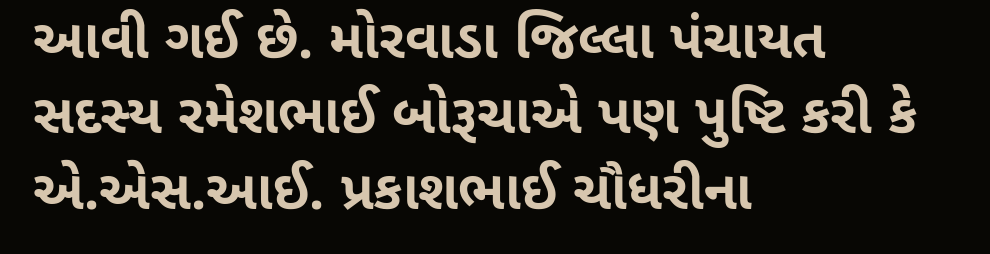આવી ગઈ છે. મોરવાડા જિલ્લા પંચાયત સદસ્ય રમેશભાઈ બોરૂચાએ પણ પુષ્ટિ કરી કે એ.એસ.આઈ. પ્રકાશભાઈ ચૌધરીના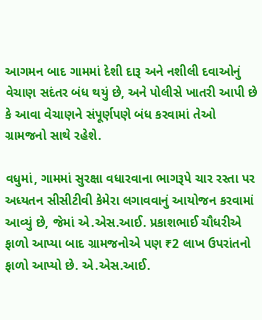આગમન બાદ ગામમાં દેશી દારૂ અને નશીલી દવાઓનું વેચાણ સદંતર બંધ થયું છે, અને પોલીસે ખાતરી આપી છે કે આવા વેચાણને સંપૂર્ણપણે બંધ કરવામાં તેઓ ગ્રામજનો સાથે રહેશે.

વધુમાં, ગામમાં સુરક્ષા વધારવાના ભાગરૂપે ચાર રસ્તા પર અધ્યતન સીસીટીવી કેમેરા લગાવવાનું આયોજન કરવામાં આવ્યું છે, જેમાં એ.એસ.આઈ. પ્રકાશભાઈ ચૌધરીએ ફાળો આપ્યા બાદ ગ્રામજનોએ પણ ₹2 લાખ ઉપરાંતનો ફાળો આપ્યો છે. એ.એસ.આઈ.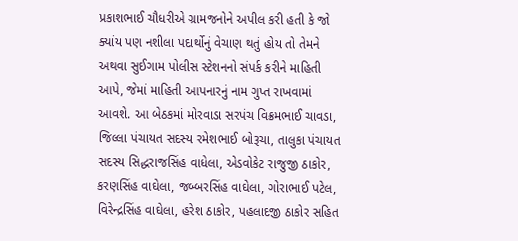પ્રકાશભાઈ ચૌધરીએ ગ્રામજનોને અપીલ કરી હતી કે જો ક્યાંય પણ નશીલા પદાર્થોનું વેચાણ થતું હોય તો તેમને અથવા સુઈગામ પોલીસ સ્ટેશનનો સંપર્ક કરીને માહિતી આપે, જેમાં માહિતી આપનારનું નામ ગુપ્ત રાખવામાં આવશે. આ બેઠકમાં મોરવાડા સરપંચ વિક્રમભાઈ ચાવડા, જિલ્લા પંચાયત સદસ્ય રમેશભાઈ બોરૂચા, તાલુકા પંચાયત સદસ્ય સિદ્ધરાજસિંહ વાધેલા, એડવોકેટ રાજુજી ઠાકોર, કરણસિંહ વાઘેલા, જબ્બરસિંહ વાઘેલા, ગોરાભાઈ પટેલ, વિરેન્દ્રસિંહ વાઘેલા, હરેશ ઠાકોર, પહલાદજી ઠાકોર સહિત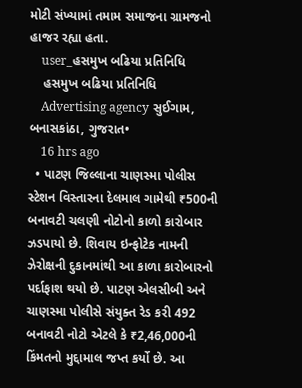મોટી સંખ્યામાં તમામ સમાજના ગ્રામજનો હાજર રહ્યા હતા.
    user_હસમુખ બઢિયા પ્રતિનિધિ
    હસમુખ બઢિયા પ્રતિનિધિ
    Advertising agency સુઈગામ, બનાસકાંઠા, ગુજરાત•
    16 hrs ago
  • પાટણ જિલ્લાના ચાણસ્મા પોલીસ સ્ટેશન વિસ્તારના દેલમાલ ગામેથી ₹500ની બનાવટી ચલણી નોટોનો કાળો કારોબાર ઝડપાયો છે. શિવાય ઇન્ફોટેક નામની ઝેરોક્ષની દુકાનમાંથી આ કાળા કારોબારનો પર્દાફાશ થયો છે. પાટણ એલસીબી અને ચાણસ્મા પોલીસે સંયુક્ત રેડ કરી 492 બનાવટી નોટો એટલે કે ₹2,46,000ની કિંમતનો મુદ્દામાલ જપ્ત કર્યો છે. આ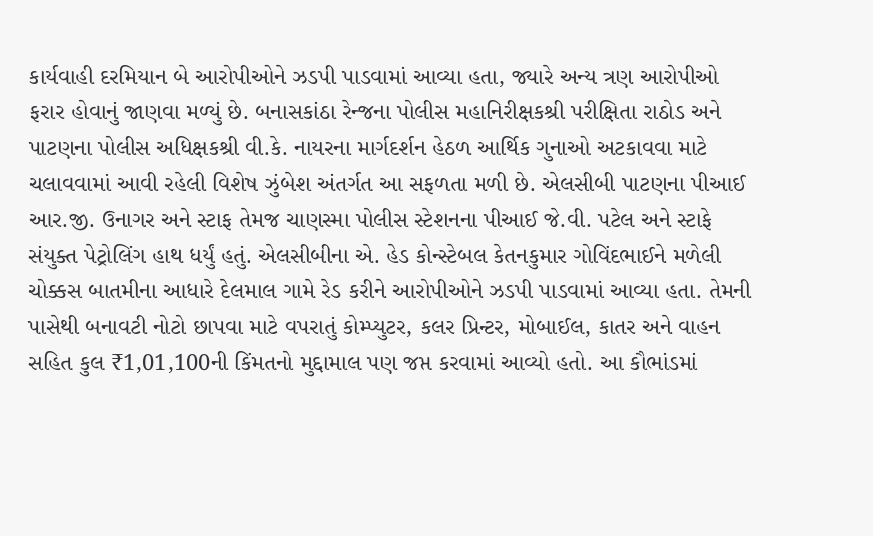કાર્યવાહી દરમિયાન બે આરોપીઓને ઝડપી પાડવામાં આવ્યા હતા, જ્યારે અન્ય ત્રણ આરોપીઓ ફરાર હોવાનું જાણવા મળ્યું છે. બનાસકાંઠા રેન્જના પોલીસ મહાનિરીક્ષકશ્રી પરીક્ષિતા રાઠોડ અને પાટણના પોલીસ અધિક્ષકશ્રી વી.કે. નાયરના માર્ગદર્શન હેઠળ આર્થિક ગુનાઓ અટકાવવા માટે ચલાવવામાં આવી રહેલી વિશેષ ઝુંબેશ અંતર્ગત આ સફળતા મળી છે. એલસીબી પાટણના પીઆઈ આર.જી. ઉનાગર અને સ્ટાફ તેમજ ચાણસ્મા પોલીસ સ્ટેશનના પીઆઈ જે.વી. પટેલ અને સ્ટાફે સંયુક્ત પેટ્રોલિંગ હાથ ધર્યું હતું. એલસીબીના એ. હેડ કોન્સ્ટેબલ કેતનકુમાર ગોવિંદભાઈને મળેલી ચોક્કસ બાતમીના આધારે દેલમાલ ગામે રેડ કરીને આરોપીઓને ઝડપી પાડવામાં આવ્યા હતા. તેમની પાસેથી બનાવટી નોટો છાપવા માટે વપરાતું કોમ્પ્યુટર, કલર પ્રિન્ટર, મોબાઈલ, કાતર અને વાહન સહિત કુલ ₹1,01,100ની કિંમતનો મુદ્દામાલ પણ જપ્ત કરવામાં આવ્યો હતો. આ કૌભાંડમાં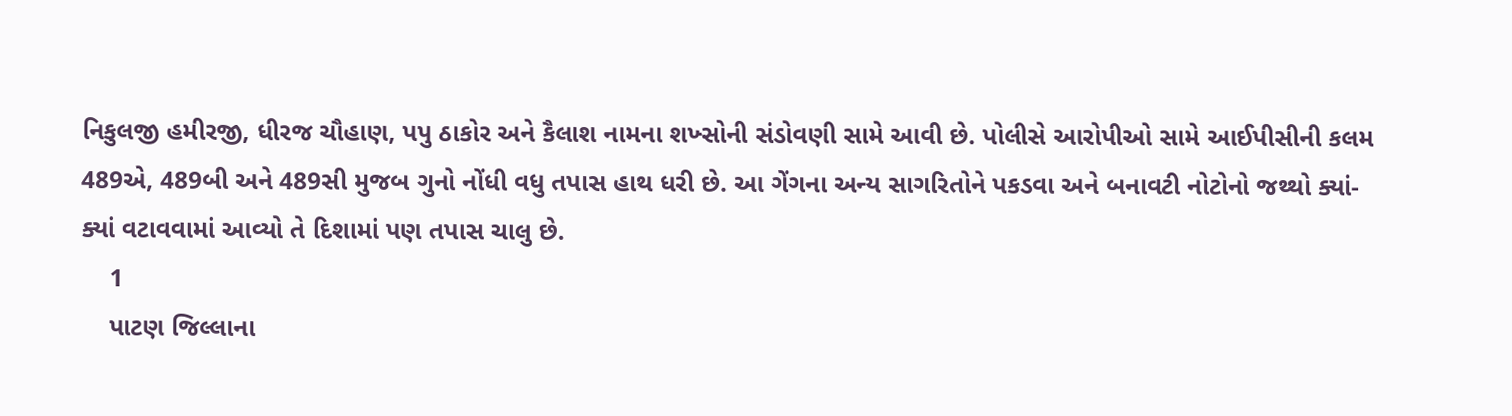નિકુલજી હમીરજી, ધીરજ ચૌહાણ, પપુ ઠાકોર અને કૈલાશ નામના શખ્સોની સંડોવણી સામે આવી છે. પોલીસે આરોપીઓ સામે આઈપીસીની કલમ 489એ, 489બી અને 489સી મુજબ ગુનો નોંધી વધુ તપાસ હાથ ધરી છે. આ ગેંગના અન્ય સાગરિતોને પકડવા અને બનાવટી નોટોનો જથ્થો ક્યાં-ક્યાં વટાવવામાં આવ્યો તે દિશામાં પણ તપાસ ચાલુ છે.
    1
    પાટણ જિલ્લાના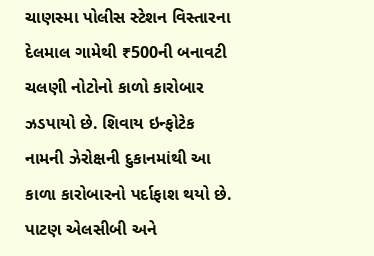ચાણસ્મા પોલીસ સ્ટેશન વિસ્તારના દેલમાલ ગામેથી ₹500ની બનાવટી ચલણી નોટોનો કાળો કારોબાર ઝડપાયો છે. શિવાય ઇન્ફોટેક નામની ઝેરોક્ષની દુકાનમાંથી આ કાળા કારોબારનો પર્દાફાશ થયો છે. પાટણ એલસીબી અને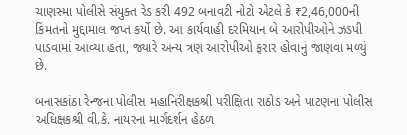ચાણસ્મા પોલીસે સંયુક્ત રેડ કરી 492 બનાવટી નોટો એટલે કે ₹2,46,000ની કિંમતનો મુદ્દામાલ જપ્ત કર્યો છે. આ કાર્યવાહી દરમિયાન બે આરોપીઓને ઝડપી પાડવામાં આવ્યા હતા, જ્યારે અન્ય ત્રણ આરોપીઓ ફરાર હોવાનું જાણવા મળ્યું છે.

બનાસકાંઠા રેન્જના પોલીસ મહાનિરીક્ષકશ્રી પરીક્ષિતા રાઠોડ અને પાટણના પોલીસ અધિક્ષકશ્રી વી.કે. નાયરના માર્ગદર્શન હેઠળ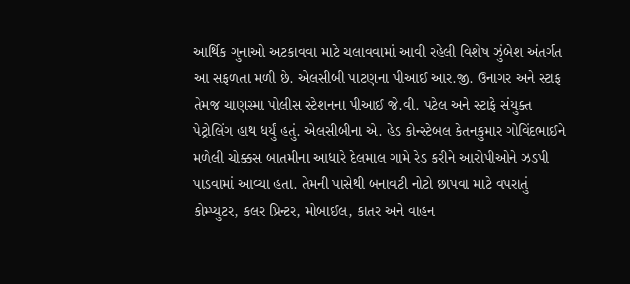આર્થિક ગુનાઓ અટકાવવા માટે ચલાવવામાં આવી રહેલી વિશેષ ઝુંબેશ અંતર્ગત આ સફળતા મળી છે. એલસીબી પાટણના પીઆઈ આર.જી. ઉનાગર અને સ્ટાફ તેમજ ચાણસ્મા પોલીસ સ્ટેશનના પીઆઈ જે.વી. પટેલ અને સ્ટાફે સંયુક્ત પેટ્રોલિંગ હાથ ધર્યું હતું. એલસીબીના એ. હેડ કોન્સ્ટેબલ કેતનકુમાર ગોવિંદભાઈને મળેલી ચોક્કસ બાતમીના આધારે દેલમાલ ગામે રેડ કરીને આરોપીઓને ઝડપી પાડવામાં આવ્યા હતા. તેમની પાસેથી બનાવટી નોટો છાપવા માટે વપરાતું કોમ્પ્યુટર, કલર પ્રિન્ટર, મોબાઈલ, કાતર અને વાહન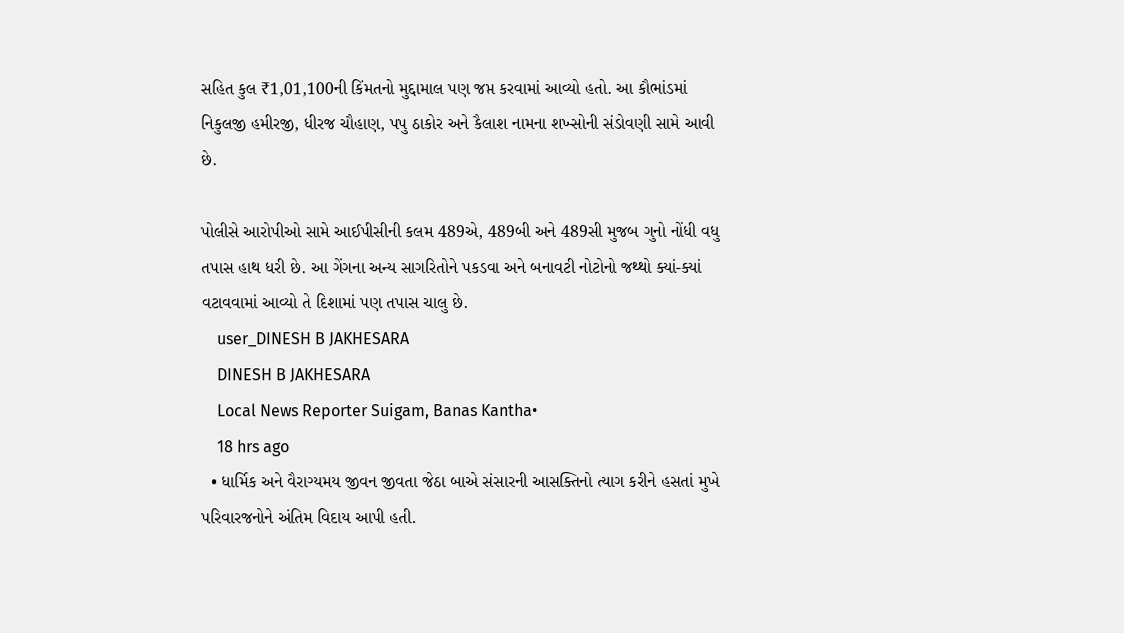સહિત કુલ ₹1,01,100ની કિંમતનો મુદ્દામાલ પણ જપ્ત કરવામાં આવ્યો હતો. આ કૌભાંડમાં નિકુલજી હમીરજી, ધીરજ ચૌહાણ, પપુ ઠાકોર અને કૈલાશ નામના શખ્સોની સંડોવણી સામે આવી છે.

પોલીસે આરોપીઓ સામે આઈપીસીની કલમ 489એ, 489બી અને 489સી મુજબ ગુનો નોંધી વધુ તપાસ હાથ ધરી છે. આ ગેંગના અન્ય સાગરિતોને પકડવા અને બનાવટી નોટોનો જથ્થો ક્યાં-ક્યાં વટાવવામાં આવ્યો તે દિશામાં પણ તપાસ ચાલુ છે.
    user_DINESH B JAKHESARA
    DINESH B JAKHESARA
    Local News Reporter Suigam, Banas Kantha•
    18 hrs ago
  • ધાર્મિક અને વૈરાગ્યમય જીવન જીવતા જેઠા બાએ સંસારની આસક્તિનો ત્યાગ કરીને હસતાં મુખે પરિવારજનોને અંતિમ વિદાય આપી હતી.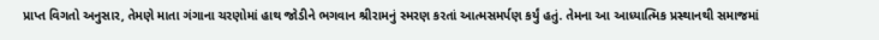પ્રાપ્ત વિગતો અનુસાર, તેમણે માતા ગંગાના ચરણોમાં હાથ જોડીને ભગવાન શ્રીરામનું સ્મરણ કરતાં આત્મસમર્પણ કર્યું હતું. તેમના આ આધ્યાત્મિક પ્રસ્થાનથી સમાજમાં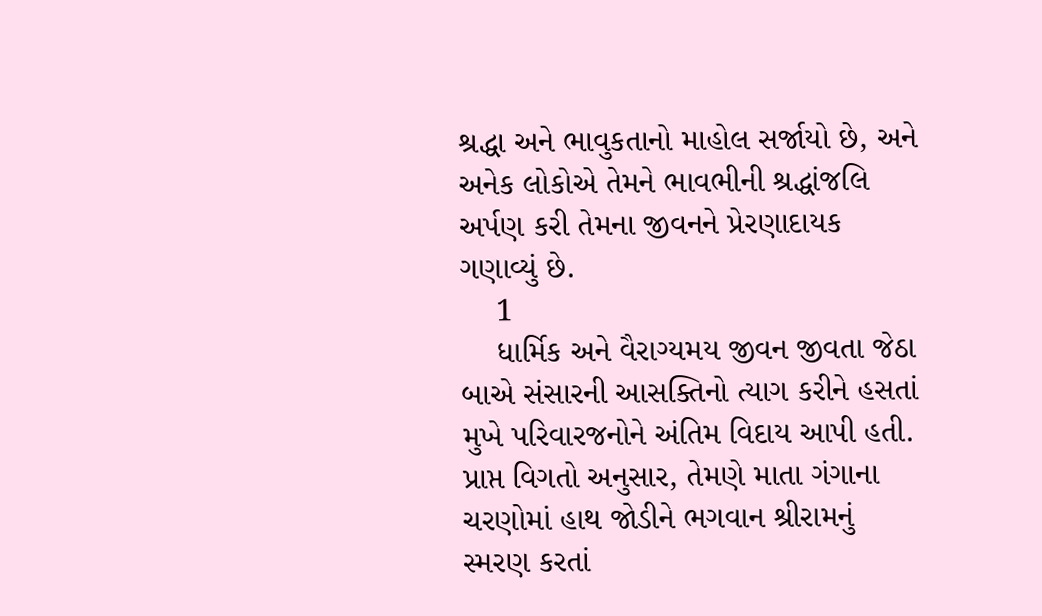શ્રદ્ધા અને ભાવુકતાનો માહોલ સર્જાયો છે, અને અનેક લોકોએ તેમને ભાવભીની શ્રદ્ધાંજલિ અર્પણ કરી તેમના જીવનને પ્રેરણાદાયક ગણાવ્યું છે.
    1
    ધાર્મિક અને વૈરાગ્યમય જીવન જીવતા જેઠા બાએ સંસારની આસક્તિનો ત્યાગ કરીને હસતાં મુખે પરિવારજનોને અંતિમ વિદાય આપી હતી. પ્રાપ્ત વિગતો અનુસાર, તેમણે માતા ગંગાના ચરણોમાં હાથ જોડીને ભગવાન શ્રીરામનું સ્મરણ કરતાં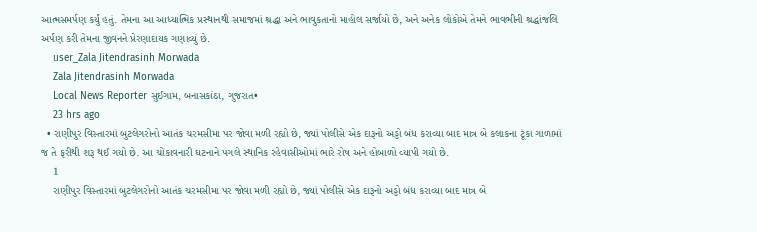આત્મસમર્પણ કર્યું હતું. તેમના આ આધ્યાત્મિક પ્રસ્થાનથી સમાજમાં શ્રદ્ધા અને ભાવુકતાનો માહોલ સર્જાયો છે, અને અનેક લોકોએ તેમને ભાવભીની શ્રદ્ધાંજલિ અર્પણ કરી તેમના જીવનને પ્રેરણાદાયક ગણાવ્યું છે.
    user_Zala Jitendrasinh Morwada
    Zala Jitendrasinh Morwada
    Local News Reporter સુઈગામ, બનાસકાંઠા, ગુજરાત•
    23 hrs ago
  • રાણીપુર વિસ્તારમાં બુટલેગરોનો આતંક ચરમસીમા પર જોવા મળી રહ્યો છે, જ્યાં પોલીસે એક દારૂનો અડ્ડો બંધ કરાવ્યા બાદ માત્ર બે કલાકના ટૂંકા ગાળામાં જ તે ફરીથી શરૂ થઈ ગયો છે. આ ચોંકાવનારી ઘટનાને પગલે સ્થાનિક રહેવાસીઓમાં ભારે રોષ અને હોબાળો વ્યાપી ગયો છે.
    1
    રાણીપુર વિસ્તારમાં બુટલેગરોનો આતંક ચરમસીમા પર જોવા મળી રહ્યો છે, જ્યાં પોલીસે એક દારૂનો અડ્ડો બંધ કરાવ્યા બાદ માત્ર બે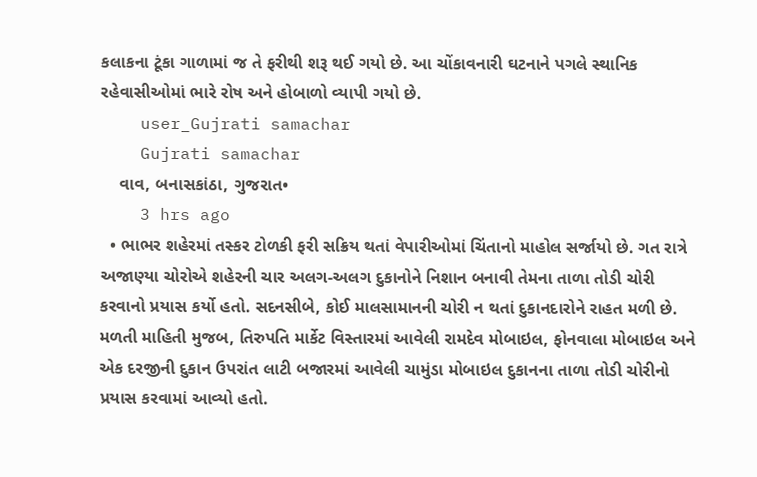કલાકના ટૂંકા ગાળામાં જ તે ફરીથી શરૂ થઈ ગયો છે. આ ચોંકાવનારી ઘટનાને પગલે સ્થાનિક રહેવાસીઓમાં ભારે રોષ અને હોબાળો વ્યાપી ગયો છે.
    user_Gujrati samachar
    Gujrati samachar
    વાવ, બનાસકાંઠા, ગુજરાત•
    3 hrs ago
  • ભાભર શહેરમાં તસ્કર ટોળકી ફરી સક્રિય થતાં વેપારીઓમાં ચિંતાનો માહોલ સર્જાયો છે. ગત રાત્રે અજાણ્યા ચોરોએ શહેરની ચાર અલગ-અલગ દુકાનોને નિશાન બનાવી તેમના તાળા તોડી ચોરી કરવાનો પ્રયાસ કર્યો હતો. સદનસીબે, કોઈ માલસામાનની ચોરી ન થતાં દુકાનદારોને રાહત મળી છે. મળતી માહિતી મુજબ, તિરુપતિ માર્કેટ વિસ્તારમાં આવેલી રામદેવ મોબાઇલ, ફોનવાલા મોબાઇલ અને એક દરજીની દુકાન ઉપરાંત લાટી બજારમાં આવેલી ચામુંડા મોબાઇલ દુકાનના તાળા તોડી ચોરીનો પ્રયાસ કરવામાં આવ્યો હતો.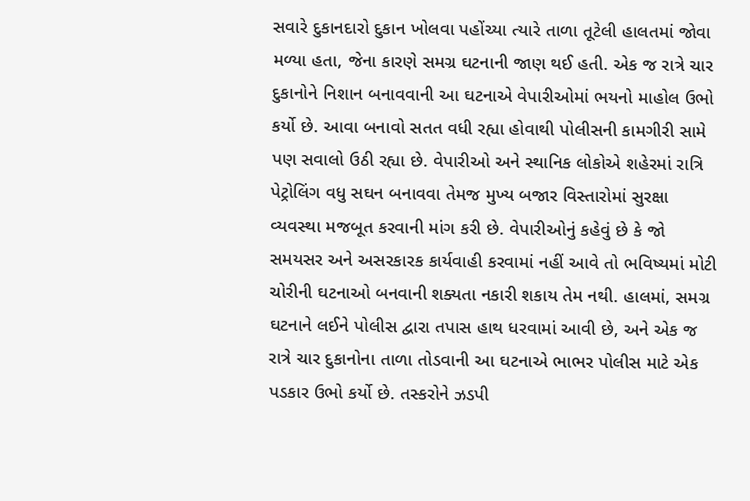સવારે દુકાનદારો દુકાન ખોલવા પહોંચ્યા ત્યારે તાળા તૂટેલી હાલતમાં જોવા મળ્યા હતા, જેના કારણે સમગ્ર ઘટનાની જાણ થઈ હતી. એક જ રાત્રે ચાર દુકાનોને નિશાન બનાવવાની આ ઘટનાએ વેપારીઓમાં ભયનો માહોલ ઉભો કર્યો છે. આવા બનાવો સતત વધી રહ્યા હોવાથી પોલીસની કામગીરી સામે પણ સવાલો ઉઠી રહ્યા છે. વેપારીઓ અને સ્થાનિક લોકોએ શહેરમાં રાત્રિ પેટ્રોલિંગ વધુ સઘન બનાવવા તેમજ મુખ્ય બજાર વિસ્તારોમાં સુરક્ષા વ્યવસ્થા મજબૂત કરવાની માંગ કરી છે. વેપારીઓનું કહેવું છે કે જો સમયસર અને અસરકારક કાર્યવાહી કરવામાં નહીં આવે તો ભવિષ્યમાં મોટી ચોરીની ઘટનાઓ બનવાની શક્યતા નકારી શકાય તેમ નથી. હાલમાં, સમગ્ર ઘટનાને લઈને પોલીસ દ્વારા તપાસ હાથ ધરવામાં આવી છે, અને એક જ રાત્રે ચાર દુકાનોના તાળા તોડવાની આ ઘટનાએ ભાભર પોલીસ માટે એક પડકાર ઉભો કર્યો છે. તસ્કરોને ઝડપી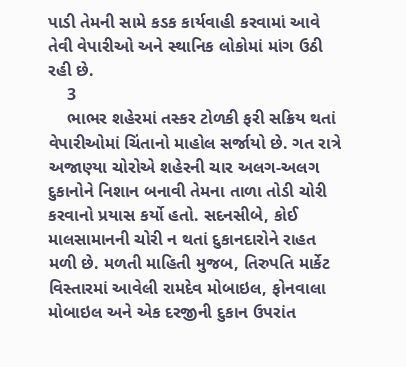પાડી તેમની સામે કડક કાર્યવાહી કરવામાં આવે તેવી વેપારીઓ અને સ્થાનિક લોકોમાં માંગ ઉઠી રહી છે.
    3
    ભાભર શહેરમાં તસ્કર ટોળકી ફરી સક્રિય થતાં વેપારીઓમાં ચિંતાનો માહોલ સર્જાયો છે. ગત રાત્રે અજાણ્યા ચોરોએ શહેરની ચાર અલગ-અલગ દુકાનોને નિશાન બનાવી તેમના તાળા તોડી ચોરી કરવાનો પ્રયાસ કર્યો હતો. સદનસીબે, કોઈ માલસામાનની ચોરી ન થતાં દુકાનદારોને રાહત મળી છે. મળતી માહિતી મુજબ, તિરુપતિ માર્કેટ વિસ્તારમાં આવેલી રામદેવ મોબાઇલ, ફોનવાલા મોબાઇલ અને એક દરજીની દુકાન ઉપરાંત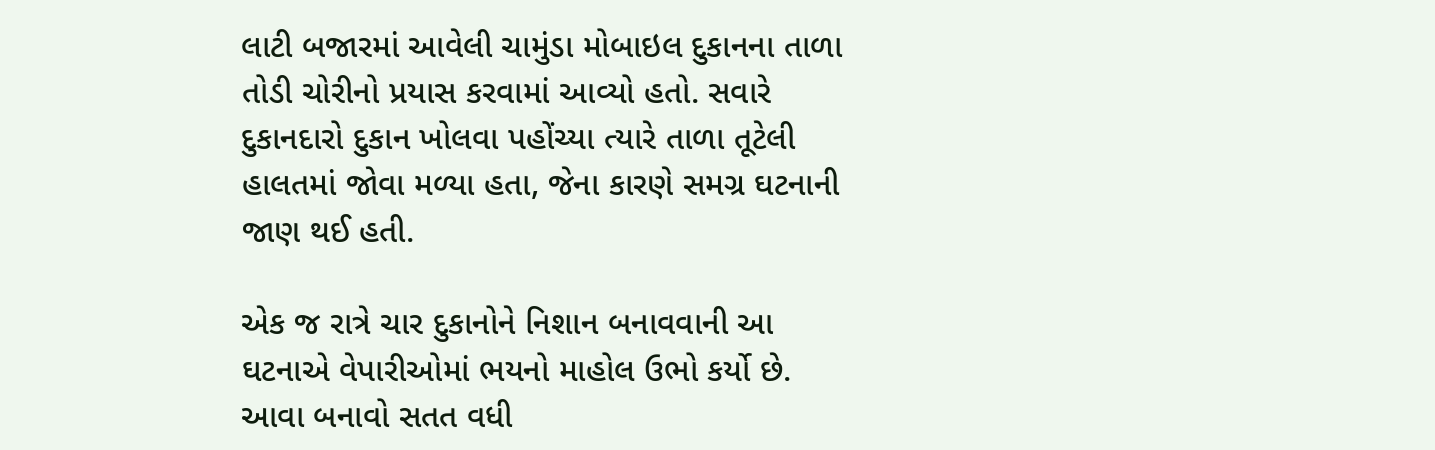લાટી બજારમાં આવેલી ચામુંડા મોબાઇલ દુકાનના તાળા તોડી ચોરીનો પ્રયાસ કરવામાં આવ્યો હતો. સવારે દુકાનદારો દુકાન ખોલવા પહોંચ્યા ત્યારે તાળા તૂટેલી હાલતમાં જોવા મળ્યા હતા, જેના કારણે સમગ્ર ઘટનાની જાણ થઈ હતી.

એક જ રાત્રે ચાર દુકાનોને નિશાન બનાવવાની આ ઘટનાએ વેપારીઓમાં ભયનો માહોલ ઉભો કર્યો છે. આવા બનાવો સતત વધી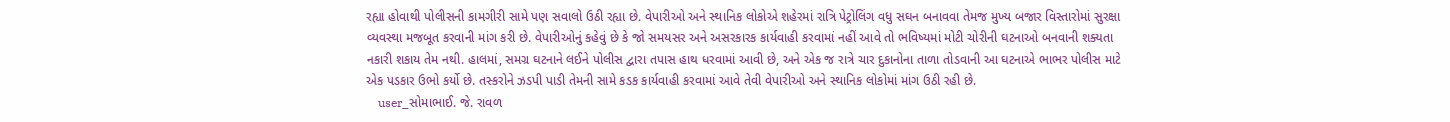રહ્યા હોવાથી પોલીસની કામગીરી સામે પણ સવાલો ઉઠી રહ્યા છે. વેપારીઓ અને સ્થાનિક લોકોએ શહેરમાં રાત્રિ પેટ્રોલિંગ વધુ સઘન બનાવવા તેમજ મુખ્ય બજાર વિસ્તારોમાં સુરક્ષા વ્યવસ્થા મજબૂત કરવાની માંગ કરી છે. વેપારીઓનું કહેવું છે કે જો સમયસર અને અસરકારક કાર્યવાહી કરવામાં નહીં આવે તો ભવિષ્યમાં મોટી ચોરીની ઘટનાઓ બનવાની શક્યતા નકારી શકાય તેમ નથી. હાલમાં, સમગ્ર ઘટનાને લઈને પોલીસ દ્વારા તપાસ હાથ ધરવામાં આવી છે, અને એક જ રાત્રે ચાર દુકાનોના તાળા તોડવાની આ ઘટનાએ ભાભર પોલીસ માટે એક પડકાર ઉભો કર્યો છે. તસ્કરોને ઝડપી પાડી તેમની સામે કડક કાર્યવાહી કરવામાં આવે તેવી વેપારીઓ અને સ્થાનિક લોકોમાં માંગ ઉઠી રહી છે.
    user_સોમાભાઈ. જે. રાવળ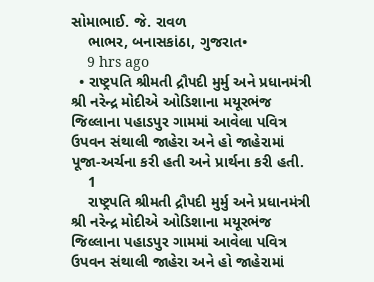સોમાભાઈ. જે. રાવળ
    ભાભર, બનાસકાંઠા, ગુજરાત•
    9 hrs ago
  • રાષ્ટ્રપતિ શ્રીમતી દ્રૌપદી મુર્મુ અને પ્રધાનમંત્રી શ્રી નરેન્દ્ર મોદીએ ઓડિશાના મયૂરભંજ જિલ્લાના પહાડપુર ગામમાં આવેલા પવિત્ર ઉપવન સંથાલી જાહેરા અને હો જાહેરામાં પૂજા-અર્ચના કરી હતી અને પ્રાર્થના કરી હતી.
    1
    રાષ્ટ્રપતિ શ્રીમતી દ્રૌપદી મુર્મુ અને પ્રધાનમંત્રી શ્રી નરેન્દ્ર મોદીએ ઓડિશાના મયૂરભંજ જિલ્લાના પહાડપુર ગામમાં આવેલા પવિત્ર ઉપવન સંથાલી જાહેરા અને હો જાહેરામાં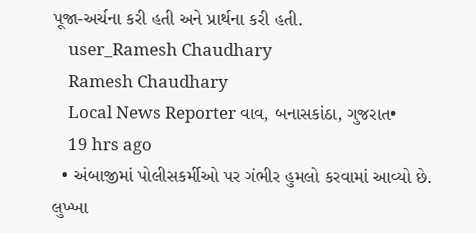પૂજા-અર્ચના કરી હતી અને પ્રાર્થના કરી હતી.
    user_Ramesh Chaudhary
    Ramesh Chaudhary
    Local News Reporter વાવ, બનાસકાંઠા, ગુજરાત•
    19 hrs ago
  • અંબાજીમાં પોલીસકર્મીઓ પર ગંભીર હુમલો કરવામાં આવ્યો છે. લુખ્ખા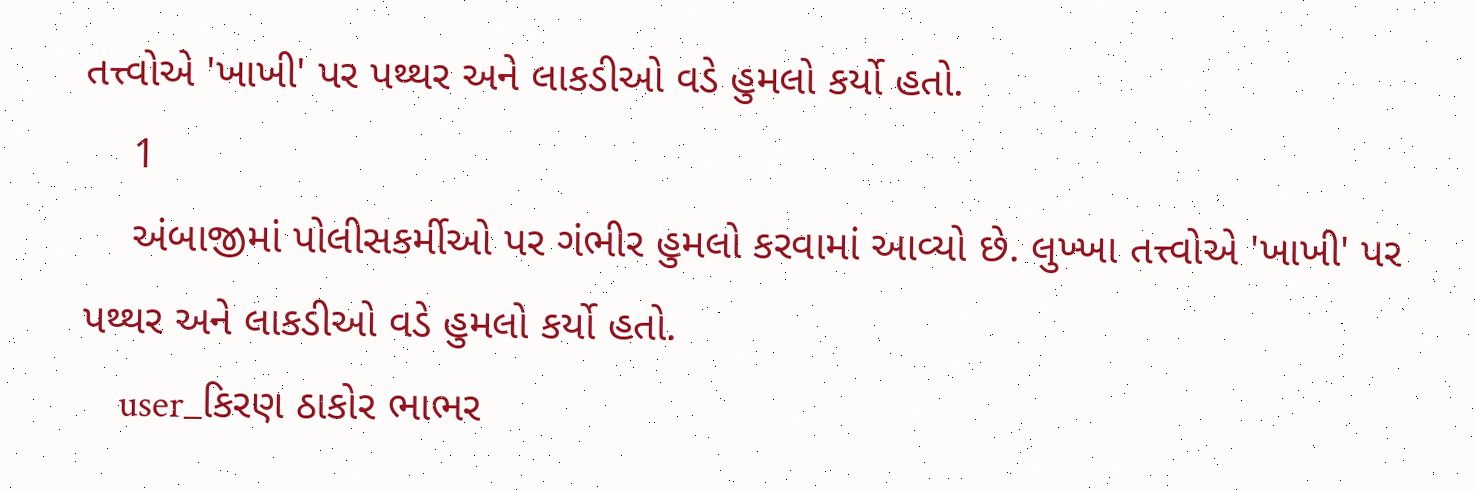તત્ત્વોએ 'ખાખી' પર પથ્થર અને લાકડીઓ વડે હુમલો કર્યો હતો.
    1
    અંબાજીમાં પોલીસકર્મીઓ પર ગંભીર હુમલો કરવામાં આવ્યો છે. લુખ્ખા તત્ત્વોએ 'ખાખી' પર પથ્થર અને લાકડીઓ વડે હુમલો કર્યો હતો.
    user_કિરણ ઠાકોર ભાભર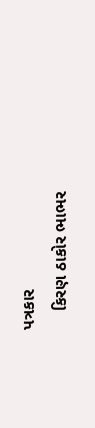પત્રકાર
    કિરણ ઠાકોર ભાભર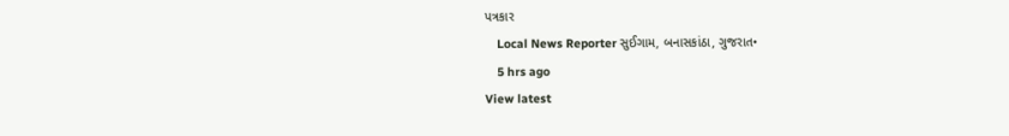પત્રકાર
    Local News Reporter સુઈગામ, બનાસકાંઠા, ગુજરાત•
    5 hrs ago
View latest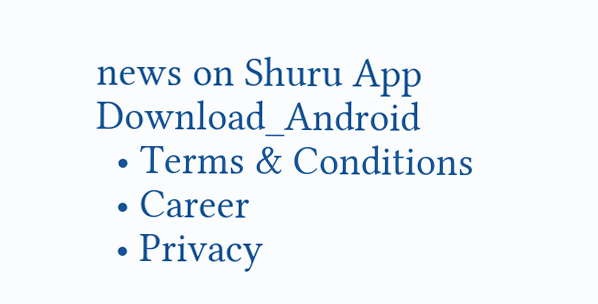news on Shuru App
Download_Android
  • Terms & Conditions
  • Career
  • Privacy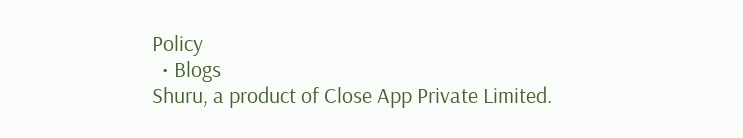Policy
  • Blogs
Shuru, a product of Close App Private Limited.